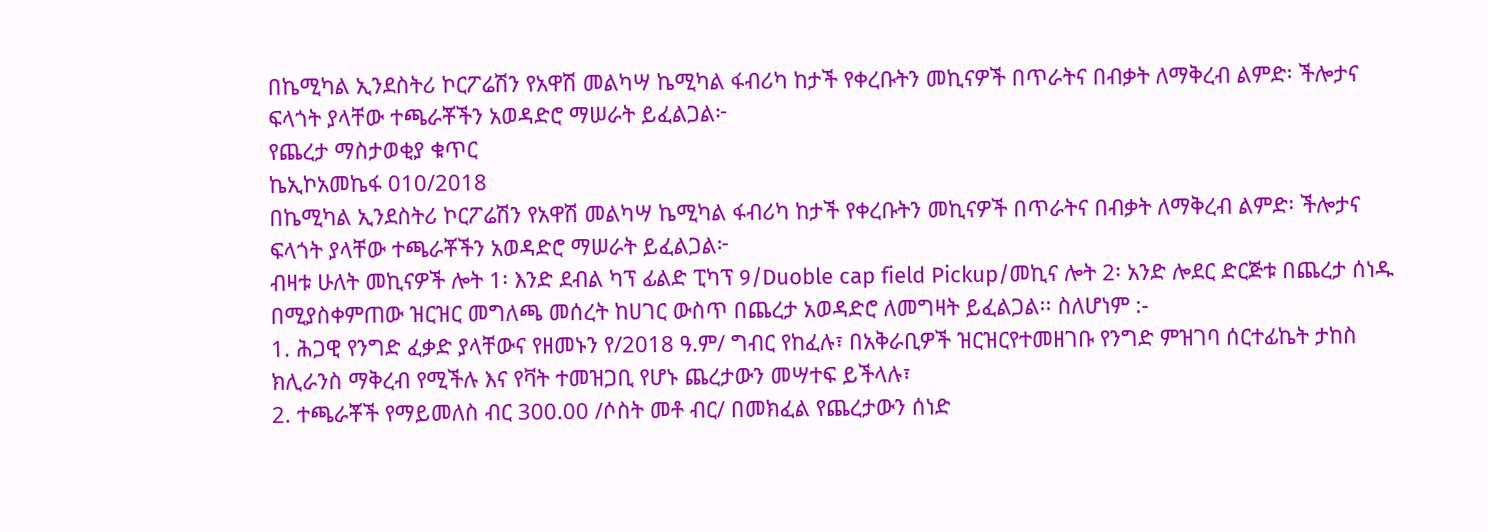በኬሚካል ኢንደስትሪ ኮርፖሬሽን የአዋሽ መልካሣ ኬሚካል ፋብሪካ ከታች የቀረቡትን መኪናዎች በጥራትና በብቃት ለማቅረብ ልምድ፡ ችሎታና ፍላጎት ያላቸው ተጫራቾችን አወዳድሮ ማሠራት ይፈልጋል፦
የጨረታ ማስታወቂያ ቁጥር
ኬኢኮአመኬፋ 010/2018
በኬሚካል ኢንደስትሪ ኮርፖሬሽን የአዋሽ መልካሣ ኬሚካል ፋብሪካ ከታች የቀረቡትን መኪናዎች በጥራትና በብቃት ለማቅረብ ልምድ፡ ችሎታና ፍላጎት ያላቸው ተጫራቾችን አወዳድሮ ማሠራት ይፈልጋል፦
ብዛቱ ሁለት መኪናዎች ሎት 1፡ እንድ ደብል ካፕ ፊልድ ፒካፕ 9/Duoble cap field Pickup/መኪና ሎት 2፡ አንድ ሎደር ድርጅቱ በጨረታ ሰነዱ በሚያስቀምጠው ዝርዝር መግለጫ መሰረት ከሀገር ውስጥ በጨረታ አወዳድሮ ለመግዛት ይፈልጋል፡፡ ስለሆነም :-
1. ሕጋዊ የንግድ ፈቃድ ያላቸውና የዘመኑን የ/2018 ዓ.ም/ ግብር የከፈሉ፣ በአቅራቢዎች ዝርዝርየተመዘገቡ የንግድ ምዝገባ ሰርተፊኬት ታከስ ክሊራንስ ማቅረብ የሚችሉ እና የቫት ተመዝጋቢ የሆኑ ጨረታውን መሣተፍ ይችላሉ፣
2. ተጫራቾች የማይመለስ ብር 300.00 /ሶስት መቶ ብር/ በመክፈል የጨረታውን ሰነድ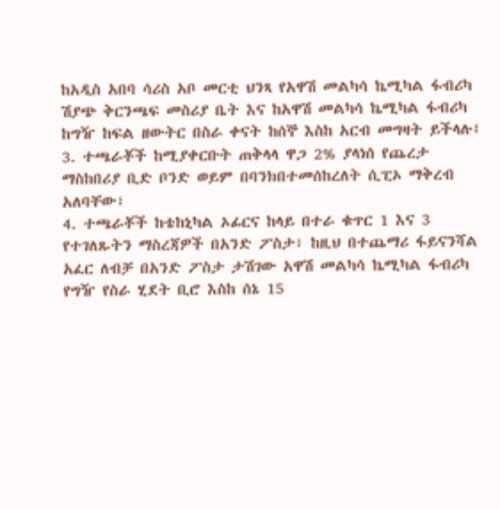ከአዲስ አበባ ሳሪስ አቦ መርቲ ህንጻ የአዋሽ መልካሳ ኬሚካል ፋብሪካ ሽያጭ ቅርንጫፍ መስሪያ ቤት እና ከአዋሽ መልካሳ ኬሚካል ፋብሪካ ከግዥ ከፍል ዘውትር በስራ ቀናት ከሰኞ እስከ አርብ መግዛት ይችላሉ፤
3. ተጫራቾች ከሚያቀርቡት ጠቅላላ ዋጋ 2% ያላነሰ የጨረታ ማስከበሪያ ቢድ ቦንድ ወይም በባንክበተመሰከረለት ሲፒኦ ማቅረብ አለባቸው፣
4. ተጫራቾች ከቴከኒካል ኦፊርና ከላይ በተራ ቁጥር 1 እና 3 የተገለጹትን ማስረጃዎች በአንድ ፖስታ፣ ከዚህ በተጨማሪ ፋይናንሻል አፈር ለብቻ በአንድ ፖስታ ታሽገው አዋሽ መልካሳ ኬሚካል ፋብሪካ የግዥ የስራ ሂደት ቢሮ እስከ ሰኔ 15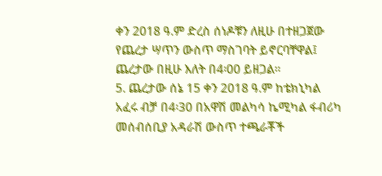ቀን 2018 ዓ.ም ድረስ ሰነዶቹን ለዚሁ በተዘጋጀው የጨረታ ሣጥን ውስጥ ማስገባት ይኖርባቸዋል፤ ጨረታው በዚሁ እለት በ4፡00 ይዘጋል፡፡
5. ጨረታው ሰኔ 15 ቀን 2018 ዓ.ም ከቴክኒካል አፈሩ ብቻ በ4፡30 በአዋሽ መልካሳ ኬሚካል ፋብሪካ መሰብሰቢያ አዳራሽ ውስጥ ተጫራቾች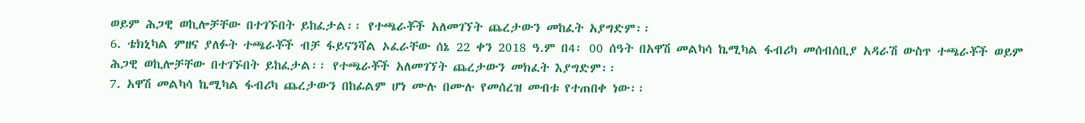ወይም ሕጋዊ ወኪሎቻቸው በተገኙበት ይከፈታል፡፡ የተጫራቾች አለመገኘት ጨረታውን መከፈት አያግድም፡፡
6. ቴክኒካል ምዘና ያለፉት ተጫራቾች ብቻ ፋይናንሻል ኦፈራቸው ሰኔ 22 ቀን 2018 ዓ.ም በ4፡ 00 ሰዓት በአዋሽ መልካሳ ኬሚካል ፋብሪካ መሰብሰቢያ አዳራሽ ውስጥ ተጫራቾች ወይም ሕጋዊ ወኪሎቻቸው በተገኙበት ይከፈታል፡፡ የተጫራቾች አለመገኘት ጨረታውን መክፈት እያግድም፡፡
7. አዋሽ መልካሳ ኬሚካል ፋብሪካ ጨረታውን በከፊልም ሆነ ሙሉ በሙሉ የመሰረዝ መብቱ የተጠበቀ ነው፡፡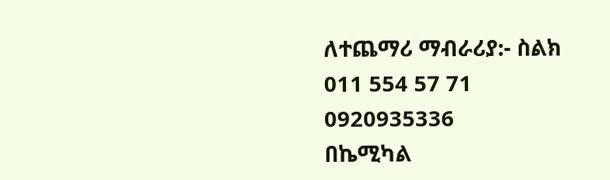ለተጨማሪ ማብራሪያ:- ስልክ 011 554 57 71
0920935336
በኬሚካል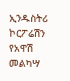ኢንዱስትሪ ኮርፖሬሽን የአዋሽ
መልካሣ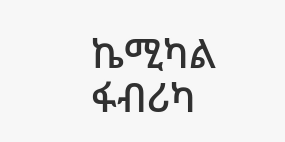ኬሚካል ፋብሪካ